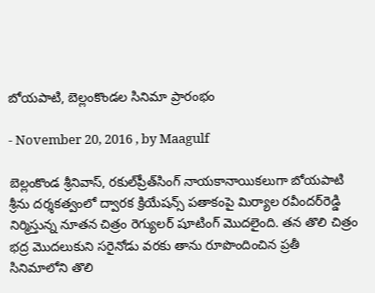బోయపాటి, బెల్లంకొండల సినిమా ప్రారంభం

- November 20, 2016 , by Maagulf

బెల్లంకొండ శ్రీనివాస్‌, రకుల్‌ప్రీత్‌సింగ్‌ నాయకానాయికలుగా బోయపాటి శ్రీను దర్శకత్వంలో ద్వారక క్రియేషన్స్‌ పతాకంపై మిర్యాల రవీందర్‌రెడ్డి నిర్మిస్తున్న నూతన చిత్రం రెగ్యులర్‌ షూటింగ్‌ మొదలైంది. తన తొలి చిత్రం భద్ర మొదలుకుని సరైనోడు వరకు తాను రూపొందించిన ప్రతీ సినిమాలోని తొలి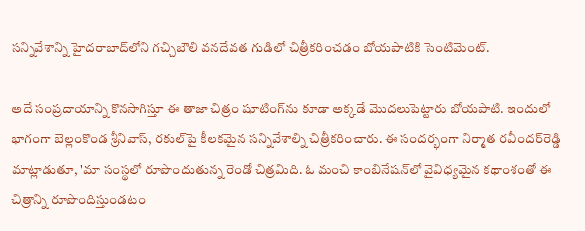సన్నివేశాన్ని హైదరాబాద్‌లోని గచ్చిబౌలి వనదేవత గుడిలో చిత్రీకరించడం బోయపాటికి సెంటిమెంట్‌.

అదే సంప్రదాయాన్ని కొనసాగిస్తూ ఈ తాజా చిత్రం షూటింగ్‌ను కూడా అక్కడే మొదలుపెట్టారు బోయపాటి. ఇందులో భాగంగా బెల్లంకొండ శ్రీనివాస్‌, రకుల్‌పై కీలకమైన సన్నివేశాల్ని చిత్రీకరించారు. ఈ సందర్భంగా నిర్మాత రవీందర్‌రెడ్డి మాట్లాడుతూ, 'మా సంస్థలో రూపొందుతున్న రెండో చిత్రమిది. ఓ మంచి కాంబినేషన్‌లో వైవిధ్యమైన కథాంశంతో ఈ చిత్రాన్ని రూపొందిస్తుండటం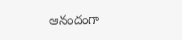ఆనందంగా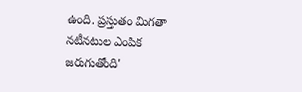ఉంది. ప్రస్తుతం మిగతా నటీనటుల ఎంపిక జరుగుతోంది'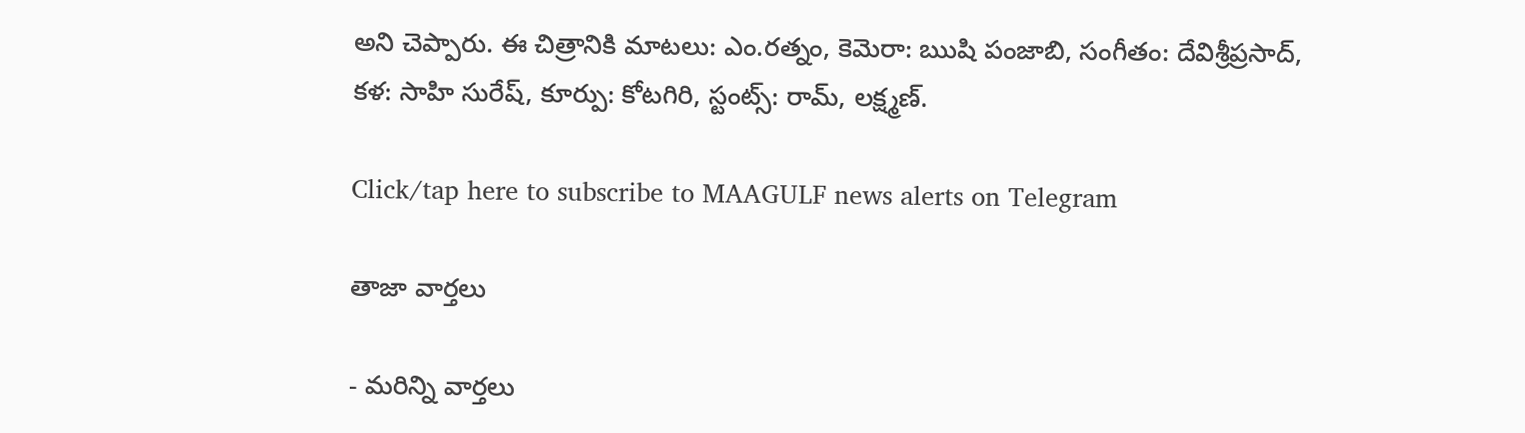అని చెప్పారు. ఈ చిత్రానికి మాటలు: ఎం.రత్నం, కెమెరా: ఋషి పంజాబి, సంగీతం: దేవిశ్రీప్రసాద్‌, కళ: సాహి సురేష్‌, కూర్పు: కోటగిరి, స్టంట్స్‌: రామ్‌, లక్ష్మణ్‌.

Click/tap here to subscribe to MAAGULF news alerts on Telegram

తాజా వార్తలు

- మరిన్ని వార్తలు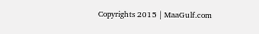Copyrights 2015 | MaaGulf.com